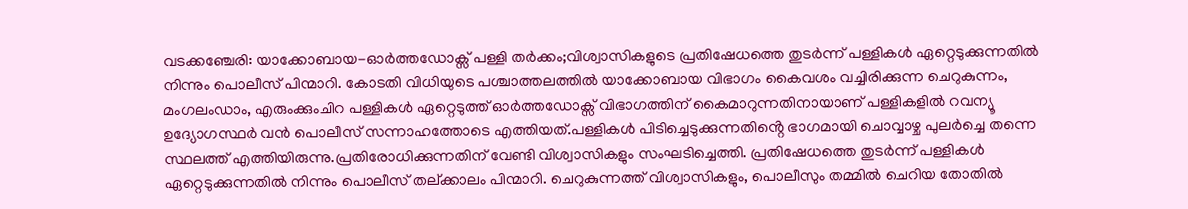വടക്കഞ്ചേരി: യാക്കോബായ-ഓർത്തഡോക്സ് പള്ളി തർക്കം;വിശ്വാസികളുടെ പ്രതിഷേധത്തെ തുടർന്ന് പള്ളികൾ ഏറ്റെടുക്കുന്നതിൽ നിന്നും പൊലീസ് പിന്മാറി. കോടതി വിധിയുടെ പശ്ചാത്തലത്തിൽ യാക്കോബായ വിഭാഗം കൈവശം വച്ചിരിക്കുന്ന ചെറുകുന്നം, മംഗലംഡാം, എരുംക്കുംചിറ പള്ളികൾ ഏറ്റെടുത്ത് ഓർത്തഡോക്സ് വിഭാഗത്തിന് കൈമാറുന്നതിനായാണ് പള്ളികളിൽ റവന്യൂ ഉദ്യോഗസ്ഥർ വൻ പൊലീസ് സന്നാഹത്തോടെ എത്തിയത്.പള്ളികൾ പിടിച്ചെടുക്കുന്നതിൻ്റെ ഭാഗമായി ചൊവ്വാഴ്ച പുലർച്ചെ തന്നെ സ്ഥലത്ത് എത്തിയിരുന്നു.പ്രതിരോധിക്കുന്നതിന് വേണ്ടി വിശ്വാസികളും സംഘടിച്ചെത്തി. പ്രതിഷേധത്തെ തുടർന്ന് പള്ളികൾ ഏറ്റെടുക്കുന്നതിൽ നിന്നും പൊലീസ് തല്ക്കാലം പിന്മാറി. ചെറുകുന്നത്ത് വിശ്വാസികളും, പൊലീസും തമ്മിൽ ചെറിയ തോതിൽ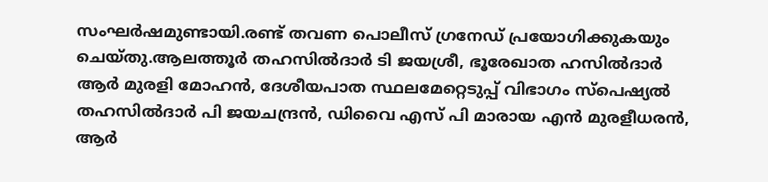സംഘർഷമുണ്ടായി.രണ്ട് തവണ പൊലീസ് ഗ്രനേഡ് പ്രയോഗിക്കുകയും ചെയ്തു.ആലത്തൂർ തഹസിൽദാർ ടി ജയശ്രീ, ഭൂരേഖാത ഹസിൽദാർ ആർ മുരളി മോഹൻ, ദേശീയപാത സ്ഥലമേറ്റെടുപ്പ് വിഭാഗം സ്പെഷ്യൽ തഹസിൽദാർ പി ജയചന്ദ്രൻ, ഡിവൈ എസ് പി മാരായ എൻ മുരളീധരൻ, ആർ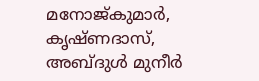മനോജ്കുമാർ, കൃഷ്ണദാസ്, അബ്ദുൾ മുനീർ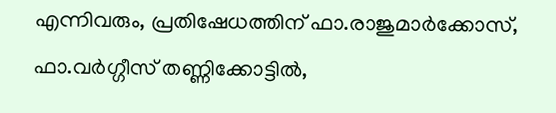എന്നിവരും, പ്രതിഷേധത്തിന് ഫാ.രാജുമാർക്കോസ്, ഫാ.വർഗ്ഗീസ് തണ്ണിക്കോട്ടിൽ,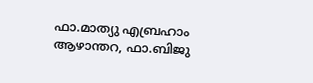ഫാ.മാത്യു എബ്രഹാം ആഴാന്തറ, ഫാ.ബിജു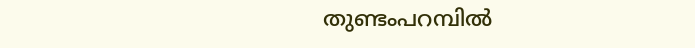തുണ്ടംപറമ്പിൽ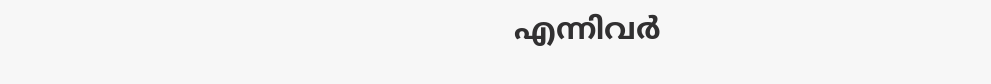എന്നിവർ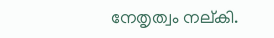നേതൃത്വം നല്കി.